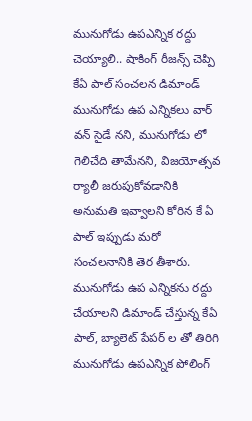మునుగోడు ఉపఎన్నిక రద్దు చెయ్యాలి.. షాకింగ్ రీజన్స్ చెప్పి కేఏ పాల్ సంచలన డిమాండ్
మునుగోడు ఉప ఎన్నికలు వార్ వన్ సైడే నని, మునుగోడు లో గెలిచేది తామేనని, విజయోత్సవ ర్యాలీ జరుపుకోవడానికి అనుమతి ఇవ్వాలని కోరిన కే ఏ పాల్ ఇప్పుడు మరో సంచలనానికి తెర తీశారు. మునుగోడు ఉప ఎన్నికను రద్దు చేయాలని డిమాండ్ చేస్తున్న కేఏ పాల్, బ్యాలెట్ పేపర్ ల తో తిరిగి మునుగోడు ఉపఎన్నిక పోలింగ్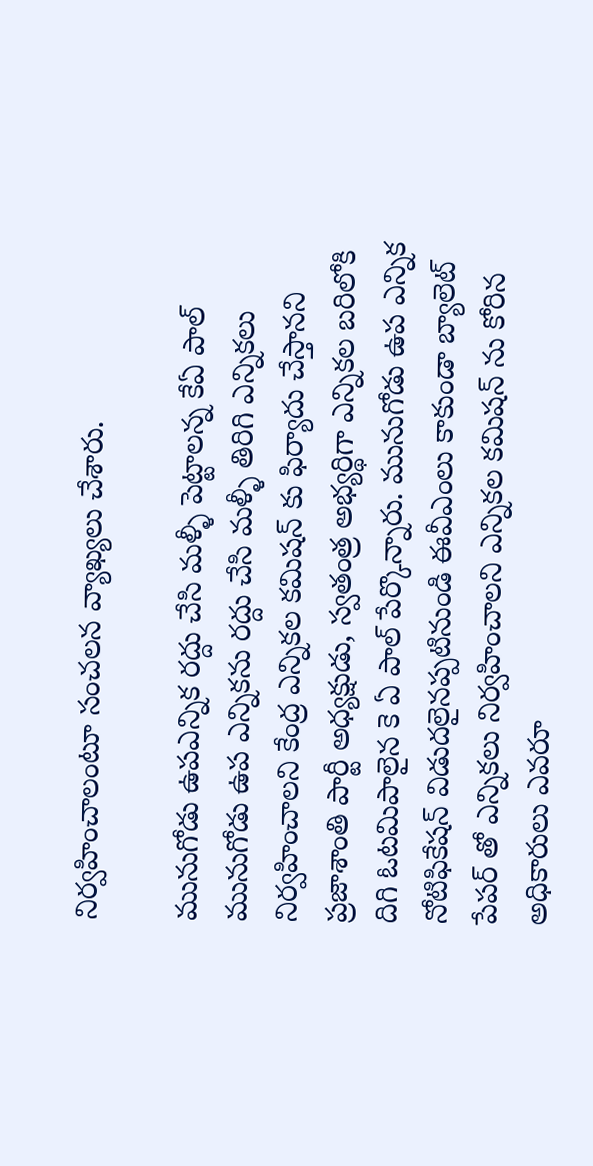నిర్వహించాలంటూ సంచలన వ్యాఖ్యలు చేశారు.

మునుగోడు ఉపఎన్నిక రద్దు చేసి మళ్ళీ పెట్టాలన్న కేఏ పాల్
మునుగోడు ఉప ఎన్నికను రద్దు చేసి మళ్ళీ తిరిగి ఎన్నికలు నిర్వహించాలని కేంద్ర ఎన్నికల కమిషన్ కు ఫిర్యాదు చేస్తానని ప్రజాశాంతి పార్టీ అధ్యక్షుడు, స్వతంత్ర అభ్యర్థిగా ఎన్నికల బరిలోకి దిగి ఓటమిపాలైన కె ఏ పాల్ పేర్కొన్నారు. మునుగోడు ఉప ఎన్నిక నోటిఫికేషన్ విడుదలైనప్పటినుండి ఈవీఎంలు కాకుండా బ్యాలెట్ పేపర్ తో ఎన్నికలు నిర్వహించాలని ఎన్నికల కమిషన్ ను కోరిన అధికారులు ఎవరూ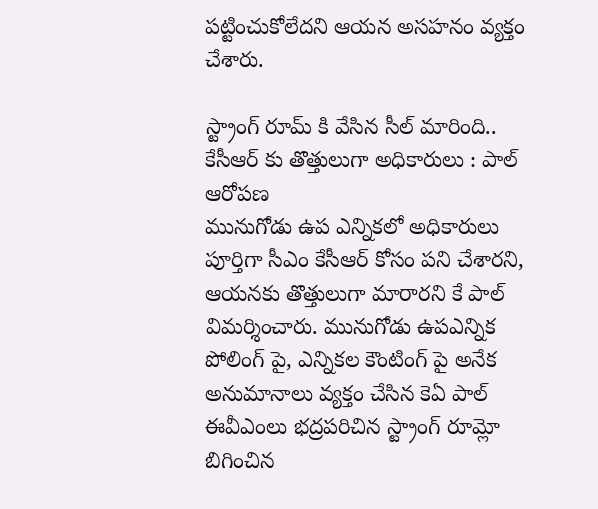పట్టించుకోలేదని ఆయన అసహనం వ్యక్తం చేశారు.

స్ట్రాంగ్ రూమ్ కి వేసిన సీల్ మారింది.. కేసీఆర్ కు తొత్తులుగా అధికారులు : పాల్ ఆరోపణ
మునుగోడు ఉప ఎన్నికలో అధికారులు పూర్తిగా సీఎం కేసీఆర్ కోసం పని చేశారని, ఆయనకు తొత్తులుగా మారారని కే పాల్ విమర్శించారు. మునుగోడు ఉపఎన్నిక పోలింగ్ పై, ఎన్నికల కౌంటింగ్ పై అనేక అనుమానాలు వ్యక్తం చేసిన కెఏ పాల్ ఈవీఎంలు భద్రపరిచిన స్ట్రాంగ్ రూమ్లో బిగించిన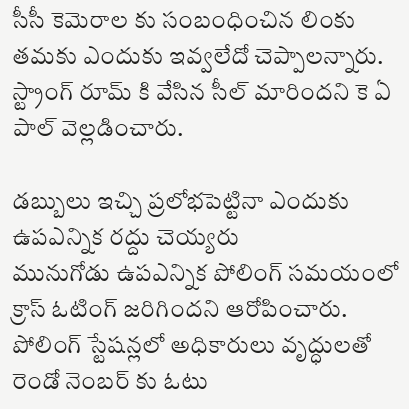సీసీ కెమెరాల కు సంబంధించిన లింకు తమకు ఎందుకు ఇవ్వలేదో చెప్పాలన్నారు. స్ట్రాంగ్ రూమ్ కి వేసిన సీల్ మారిందని కె ఏ పాల్ వెల్లడించారు.

డబ్బులు ఇచ్చి ప్రలోభపెట్టినా ఎందుకు ఉపఎన్నిక రద్దు చెయ్యరు
మునుగోడు ఉపఎన్నిక పోలింగ్ సమయంలో క్రాస్ ఓటింగ్ జరిగిందని ఆరోపించారు. పోలింగ్ స్టేషన్లలో అధికారులు వృద్ధులతో రెండో నెంబర్ కు ఓటు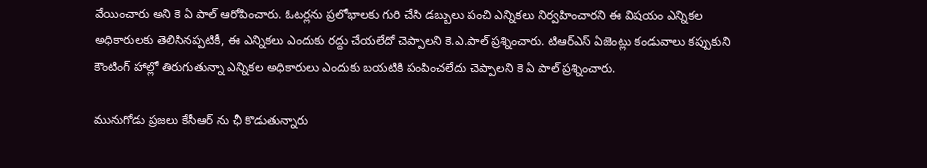వేయించారు అని కె ఏ పాల్ ఆరోపించారు. ఓటర్లను ప్రలోభాలకు గురి చేసి డబ్బులు పంచి ఎన్నికలు నిర్వహించారని ఈ విషయం ఎన్నికల అధికారులకు తెలిసినప్పటికీ, ఈ ఎన్నికలు ఎందుకు రద్దు చేయలేదో చెప్పాలని కె.ఎ.పాల్ ప్రశ్నించారు. టిఆర్ఎస్ ఏజెంట్లు కండువాలు కప్పుకుని కౌంటింగ్ హాల్లో తిరుగుతున్నా ఎన్నికల అధికారులు ఎందుకు బయటికి పంపించలేదు చెప్పాలని కె ఏ పాల్ ప్రశ్నించారు.

మునుగోడు ప్రజలు కేసీఆర్ ను ఛీ కొడుతున్నారు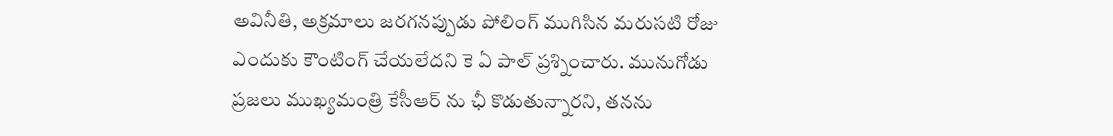అవినీతి, అక్రమాలు జరగనప్పుడు పోలింగ్ ముగిసిన మరుసటి రోజు ఎందుకు కౌంటింగ్ చేయలేదని కె ఏ పాల్ ప్రశ్నించారు. మునుగోడు ప్రజలు ముఖ్యమంత్రి కేసీఆర్ ను ఛీ కొడుతున్నారని, తనను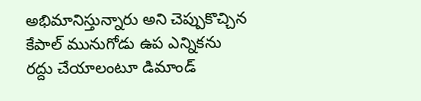అభిమానిస్తున్నారు అని చెప్పుకొచ్చిన కేపాల్ మునుగోడు ఉప ఎన్నికను రద్దు చేయాలంటూ డిమాండ్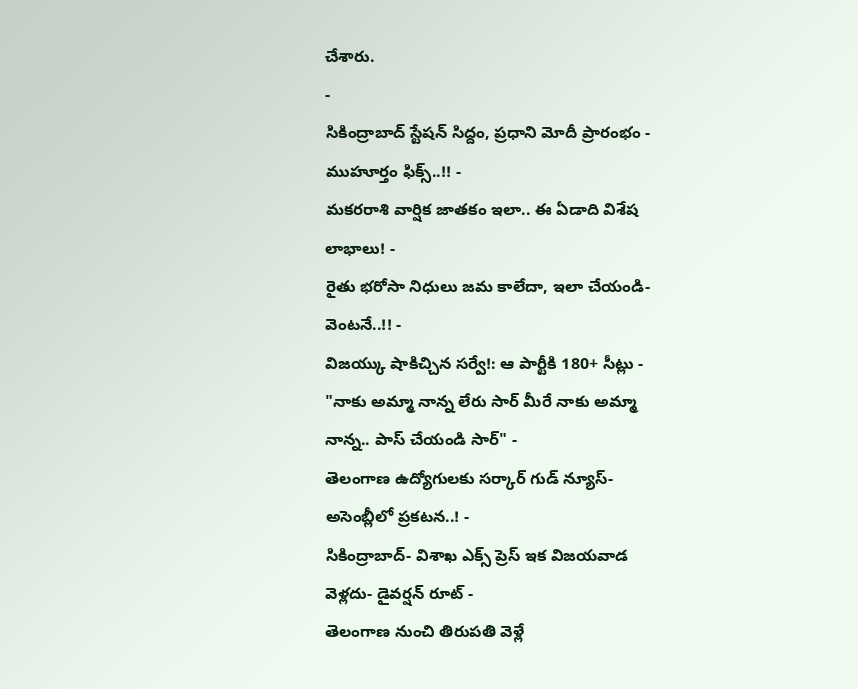చేశారు.
-
సికింద్రాబాద్ స్టేషన్ సిద్దం, ప్రధాని మోదీ ప్రారంభం - ముహూర్తం ఫిక్స్..!! -
మకరరాశి వార్షిక జాతకం ఇలా.. ఈ ఏడాది విశేష లాభాలు! -
రైతు భరోసా నిధులు జమ కాలేదా, ఇలా చేయండి- వెంటనే..!! -
విజయ్కు షాకిచ్చిన సర్వే!: ఆ పార్టీకి 180+ సీట్లు -
"నాకు అమ్మా నాన్న లేరు సార్ మీరే నాకు అమ్మా నాన్న.. పాస్ చేయండి సార్" -
తెలంగాణ ఉద్యోగులకు సర్కార్ గుడ్ న్యూస్-అసెంబ్లీలో ప్రకటన..! -
సికింద్రాబాద్- విశాఖ ఎక్స్ ప్రెస్ ఇక విజయవాడ వెళ్లదు- డైవర్షన్ రూట్ -
తెలంగాణ నుంచి తిరుపతి వెళ్లే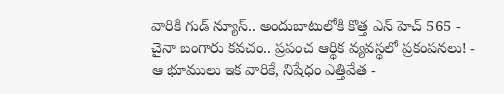వారికి గుడ్ న్యూస్.. అందుబాటులోకి కొత్త ఎన్ హెచ్ 565 -
చైనా బంగారు కవచం.. ప్రపంచ ఆర్థిక వ్యవస్థలో ప్రకంపనలు! -
ఆ భూములు ఇక వారికే, నిషేధం ఎత్తివేత -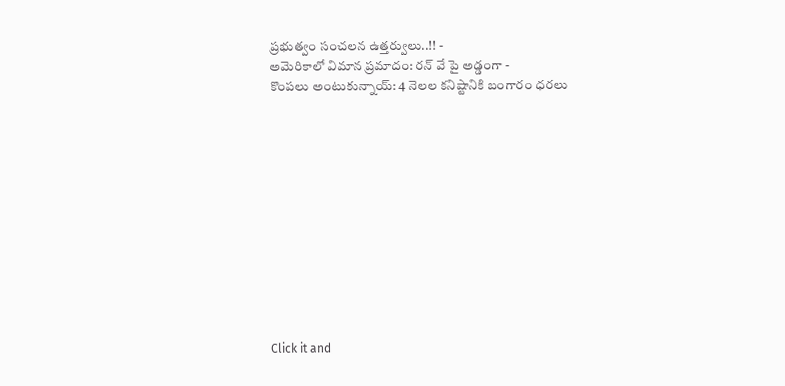ప్రభుత్వం సంచలన ఉత్తర్వులు..!! -
అమెరికాలో విమాన ప్రమాదం: రన్ వే పై అడ్డంగా -
కొంపలు అంటుకున్నాయ్: 4 నెలల కనిష్టానికి బంగారం ధరలు












Click it and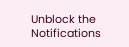Unblock the Notifications